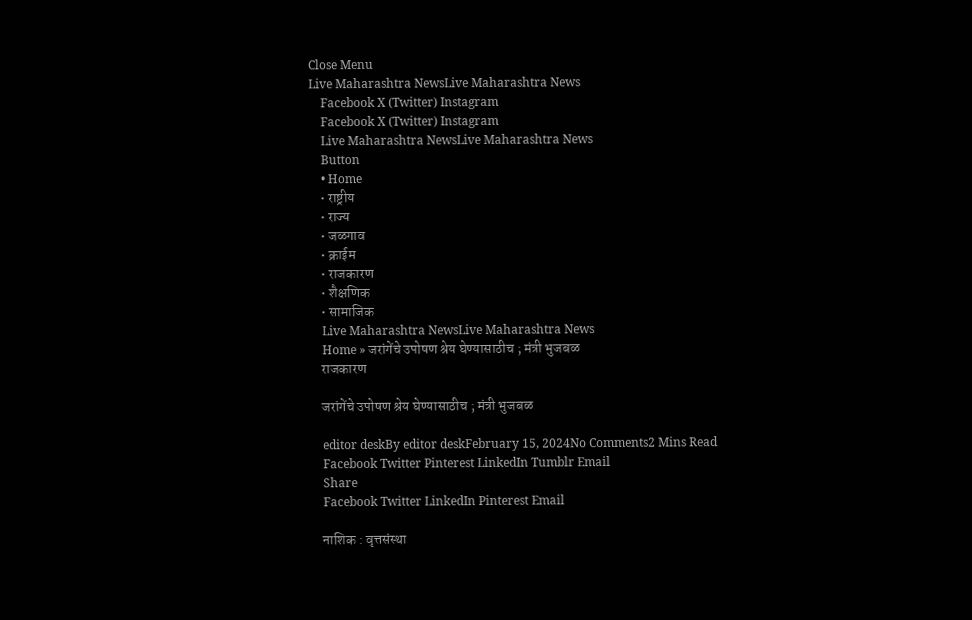Close Menu
Live Maharashtra NewsLive Maharashtra News
    Facebook X (Twitter) Instagram
    Facebook X (Twitter) Instagram
    Live Maharashtra NewsLive Maharashtra News
    Button
    • Home
    • राष्ट्रीय
    • राज्य
    • जळगाव
    • क्राईम
    • राजकारण
    • शैक्षणिक
    • सामाजिक
    Live Maharashtra NewsLive Maharashtra News
    Home » जरांगेंचे उपोषण श्रेय घेण्यासाठीच ; मंत्री भुजबळ
    राजकारण

    जरांगेंचे उपोषण श्रेय घेण्यासाठीच ; मंत्री भुजबळ

    editor deskBy editor deskFebruary 15, 2024No Comments2 Mins Read
    Facebook Twitter Pinterest LinkedIn Tumblr Email
    Share
    Facebook Twitter LinkedIn Pinterest Email

    नाशिक : वृत्तसंस्था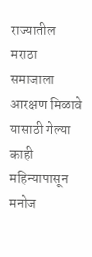राज्यातील मराठा समाजाला आरक्षण मिळावे यासाठी गेल्या काही महिन्यापासून मनोज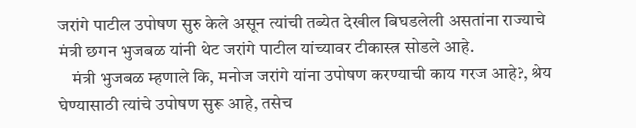जरांगे पाटील उपोषण सुरु केले असून त्यांची तब्येत देखील बिघडलेली असतांना राज्याचे मंत्री छगन भुजबळ यांनी थेट जरांगे पाटील यांच्यावर टीकास्त्र सोडले आहे.
    मंत्री भुजबळ म्हणाले कि, मनोज जरांगे यांना उपोषण करण्याची काय गरज आहे?, श्रेय घेण्यासाठी त्यांचे उपोषण सुरू आहे, तसेच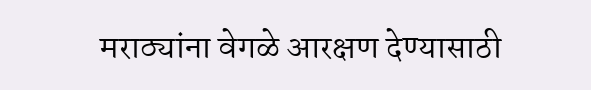मराठ्यांना वेगळे आरक्षण देण्यासाठी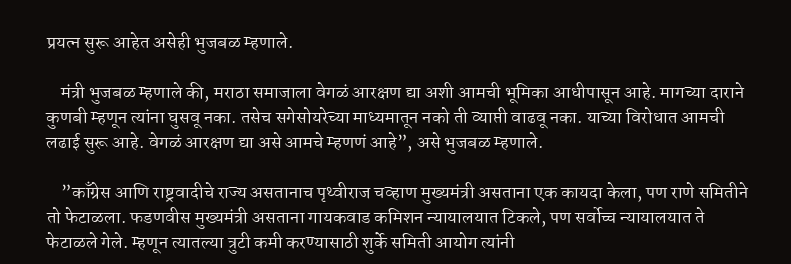प्रयत्न सुरू आहेत असेही भुजबळ म्हणाले.

    मंत्री भुजबळ म्हणाले की, मराठा समाजाला वेगळं आरक्षण द्या अशी आमची भूमिका आधीपासून आहे. मागच्या दाराने कुणबी म्हणून त्यांना घुसवू नका. तसेच सगेसोयरेच्या माध्यमातून नको ती व्याप्ती वाढवू नका. याच्या विरोधात आमची लढाई सुरू आहे. वेगळं आरक्षण द्या असे आमचे म्हणणं आहे”, असे भुजबळ म्हणाले.

    ”काँग्रेस आणि राष्ट्रवादीचे राज्य असतानाच पृथ्वीराज चव्हाण मुख्यमंत्री असताना एक कायदा केला, पण राणे समितीने तो फेटाळला. फडणवीस मुख्यमंत्री असताना गायकवाड कमिशन न्यायालयात टिकले, पण सर्वोच्च न्यायालयात ते फेटाळले गेले. म्हणून त्यातल्या त्रुटी कमी करण्यासाठी शुर्के समिती आयोग त्यांनी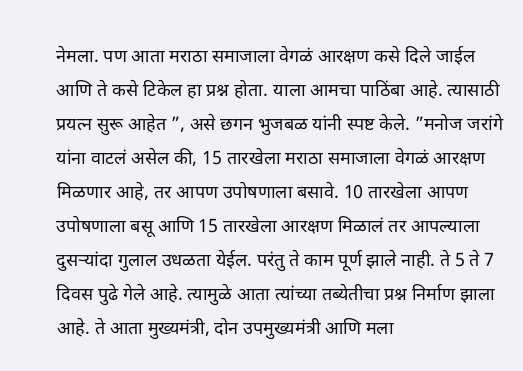नेमला. पण आता मराठा समाजाला वेगळं आरक्षण कसे दिले जाईल आणि ते कसे टिकेल हा प्रश्न होता. याला आमचा पाठिंबा आहे. त्यासाठी प्रयत्न सुरू आहेत ”, असे छगन भुजबळ यांनी स्पष्ट केले. ”मनोज जरांगे यांना वाटलं असेल की, 15 तारखेला मराठा समाजाला वेगळं आरक्षण मिळणार आहे, तर आपण उपोषणाला बसावे. 10 तारखेला आपण उपोषणाला बसू आणि 15 तारखेला आरक्षण मिळालं तर आपल्याला दुसऱ्यांदा गुलाल उधळता येईल. परंतु ते काम पूर्ण झाले नाही. ते 5 ते 7 दिवस पुढे गेले आहे. त्यामुळे आता त्यांच्या तब्येतीचा प्रश्न निर्माण झाला आहे. ते आता मुख्यमंत्री, दोन उपमुख्यमंत्री आणि मला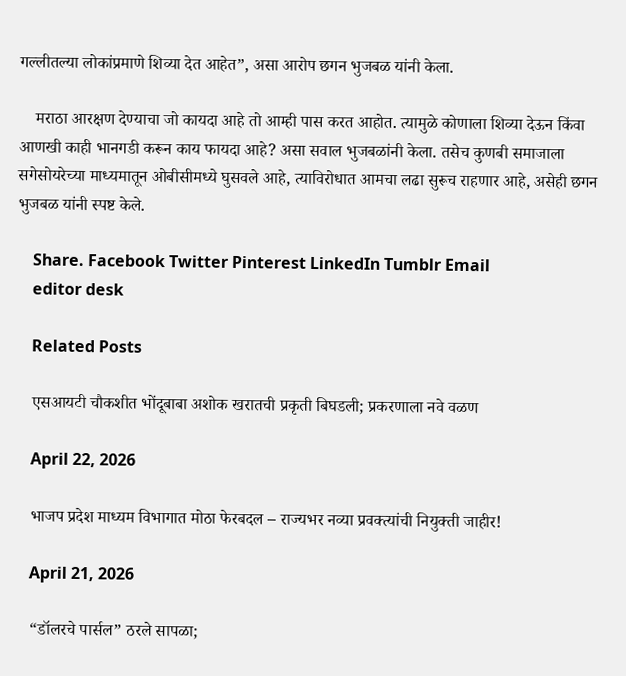गल्लीतल्या लोकांप्रमाणे शिव्या देत आहेत”, असा आरोप छगन भुजबळ यांनी केला.

    मराठा आरक्षण देण्याचा जो कायदा आहे तो आम्ही पास करत आहोत. त्यामुळे कोणाला शिव्या देऊन किंवा आणखी काही भानगडी करून काय फायदा आहे? असा सवाल भुजबळांनी केला. तसेच कुणबी समाजाला सगेसोयरेच्या माध्यमातून ओबीसीमध्ये घुसवले आहे, त्याविरोधात आमचा लढा सुरूच राहणार आहे, असेही छगन भुजबळ यांनी स्पष्ट केले.

    Share. Facebook Twitter Pinterest LinkedIn Tumblr Email
    editor desk

    Related Posts

    एसआयटी चौकशीत भोंदूबाबा अशोक खरातची प्रकृती बिघडली; प्रकरणाला नवे वळण

    April 22, 2026

    भाजप प्रदेश माध्यम विभागात मोठा फेरबदल – राज्यभर नव्या प्रवक्त्यांची नियुक्ती जाहीर!

    April 21, 2026

    “डॉलरचे पार्सल” ठरले सापळा;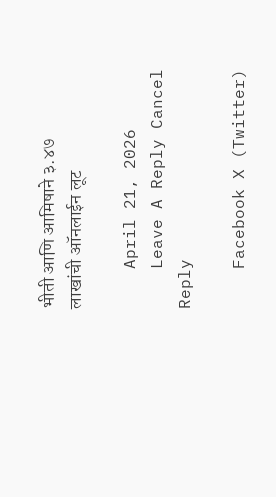भीती आणि आमिषाने ३.४७ लाखांची ऑनलाईन लूट

    April 21, 2026
    Leave A Reply Cancel Reply

    Facebook X (Twitter)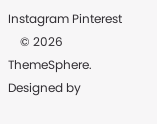Instagram Pinterest
    © 2026 ThemeSphere. Designed by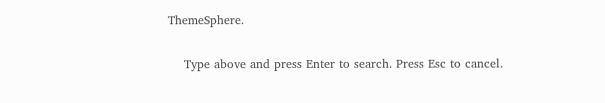ThemeSphere.

    Type above and press Enter to search. Press Esc to cancel.